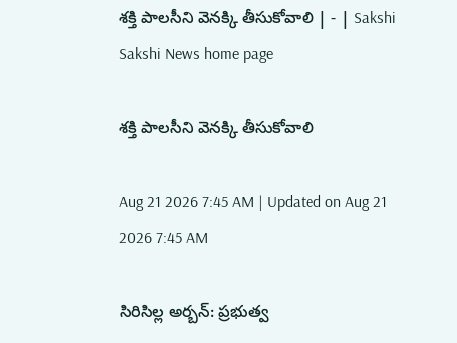శక్తి పాలసీని వెనక్కి తీసుకోవాలి | - | Sakshi
Sakshi News home page

శక్తి పాలసీని వెనక్కి తీసుకోవాలి

Aug 21 2026 7:45 AM | Updated on Aug 21 2026 7:45 AM

సిరిసిల్ల అర్బన్‌: ప్రభుత్వ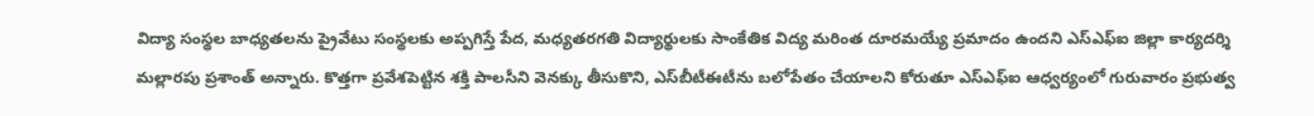విద్యా సంస్థల బాధ్యతలను ప్రైవేటు సంస్థలకు అప్పగిస్తే పేద, మధ్యతరగతి విద్యార్థులకు సాంకేతిక విద్య మరింత దూరమయ్యే ప్రమాదం ఉందని ఎస్‌ఎఫ్‌ఐ జిల్లా కార్యదర్శి మల్లారపు ప్రశాంత్‌ అన్నారు. కొత్తగా ప్రవేశపెట్టిన శక్తి పాలసీని వెనక్కు తీసుకొని, ఎస్‌బీటీఈటీను బలోపేతం చేయాలని కోరుతూ ఎస్‌ఎఫ్‌ఐ ఆధ్వర్యంలో గురువారం ప్రభుత్వ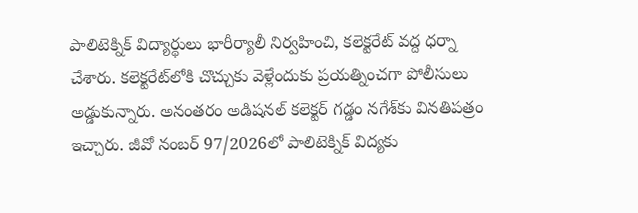పాలిటెక్నిక్‌ విద్యార్థులు భారీర్యాలీ నిర్వహించి, కలెక్టరేట్‌ వద్ద ధర్నా చేశారు. కలెక్టరేట్‌లోకి చొచ్చుకు వెళ్లేందుకు ప్రయత్నించగా పోలీసులు అడ్డుకున్నారు. అనంతరం అడిషనల్‌ కలెక్టర్‌ గడ్డం నగేశ్‌కు వినతిపత్రం ఇచ్చారు. జీవో నంబర్‌ 97/2026లో పాలిటెక్నిక్‌ విద్యకు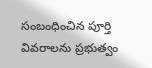సంబంధించిన పూర్తి వివరాలను ప్రభుత్వం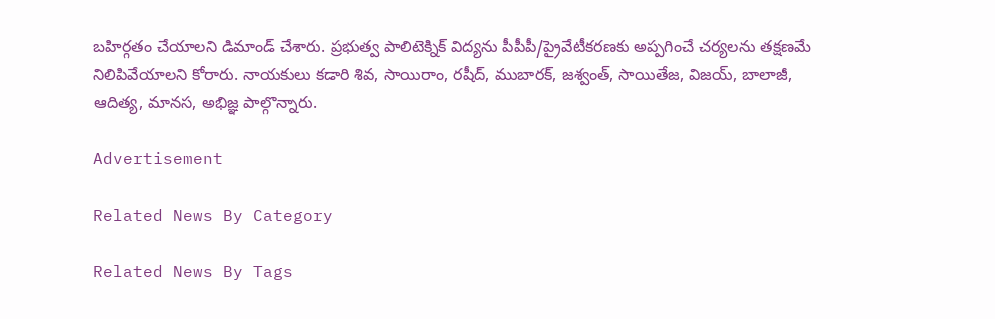బహిర్గతం చేయాలని డిమాండ్‌ చేశారు. ప్రభుత్వ పాలిటెక్నిక్‌ విద్యను పీపీపీ/ప్రైవేటీకరణకు అప్పగించే చర్యలను తక్షణమే నిలిపివేయాలని కోరారు. నాయకులు కడారి శివ, సాయిరాం, రషీద్‌, ముబారక్‌, జశ్వంత్‌, సాయితేజ, విజయ్‌, బాలాజీ, ఆదిత్య, మానస, అభిజ్ఞ పాల్గొన్నారు.

Advertisement

Related News By Category

Related News By Tags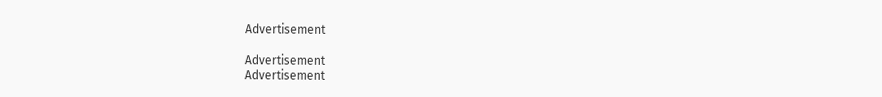Advertisement

Advertisement
Advertisement